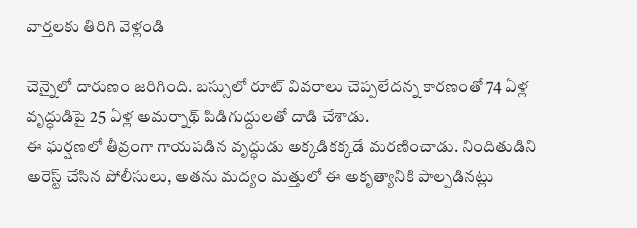వార్తలకు తిరిగి వెళ్లండి

చెన్నైలో దారుణం జరిగింది. బస్సులో రూట్ వివరాలు చెప్పలేదన్న కారణంతో 74 ఏళ్ల వృద్ధుడిపై 25 ఏళ్ల అమర్నాథ్ పిడిగుద్దులతో దాడి చేశాడు.
ఈ ఘర్షణలో తీవ్రంగా గాయపడిన వృద్ధుడు అక్కడికక్కడే మరణించాడు. నిందితుడిని అరెస్ట్ చేసిన పోలీసులు, అతను మద్యం మత్తులో ఈ అకృత్యానికి పాల్పడినట్లు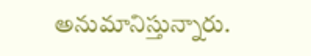అనుమానిస్తున్నారు.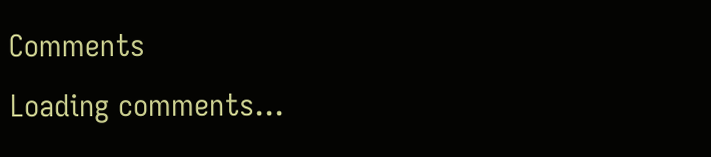Comments
Loading comments...